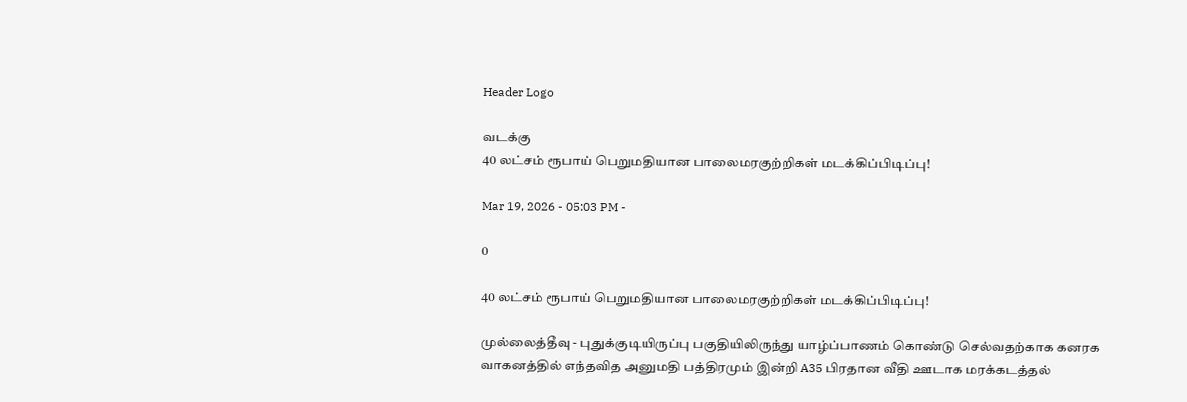Header Logo

வடக்கு
40 லட்சம் ரூபாய் பெறுமதியான பாலைமரகுற்றிகள் மடக்கிப்பிடிப்பு!

Mar 19, 2026 - 05:03 PM -

0

40 லட்சம் ரூபாய் பெறுமதியான பாலைமரகுற்றிகள் மடக்கிப்பிடிப்பு!

முல்லைத்தீவு - புதுக்குடியிருப்பு பகுதியிலிருந்து யாழ்ப்பாணம் கொண்டு செல்வதற்காக கனரக வாகனத்தில் எந்தவித அனுமதி பத்திரமும் இன்றி A35 பிரதான வீதி ஊடாக மரக்கடத்தல்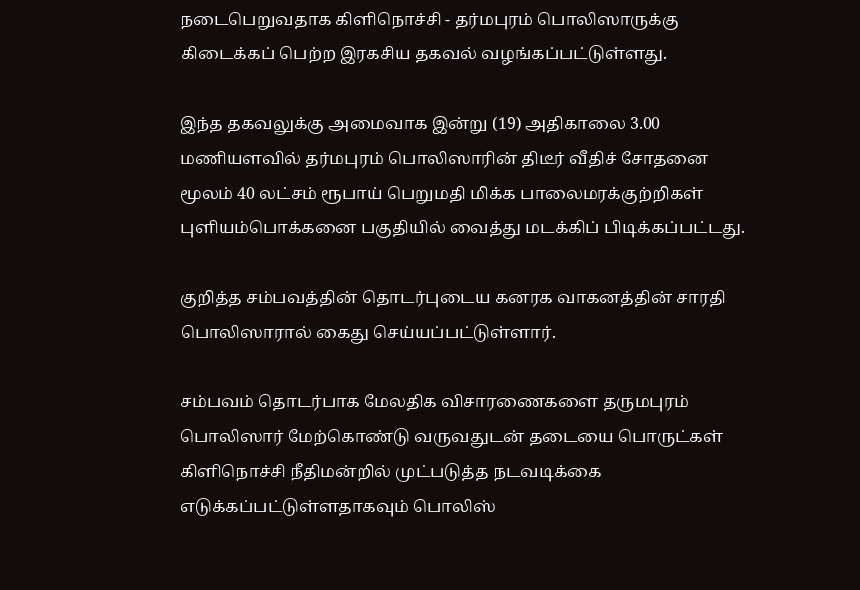நடைபெறுவதாக கிளிநொச்சி - தர்மபுரம் பொலிஸாருக்கு கிடைக்கப் பெற்ற இரகசிய தகவல் வழங்கப்பட்டுள்ளது.

இந்த தகவலுக்கு அமைவாக இன்று (19) அதிகாலை 3.00 மணியளவில் தர்மபுரம் பொலிஸாரின் திடீர் வீதிச் சோதனை மூலம் 40 லட்சம் ரூபாய் பெறுமதி மிக்க பாலைமரக்குற்றிகள் புளியம்பொக்கனை பகுதியில் வைத்து மடக்கிப் பிடிக்கப்பட்டது.

குறித்த சம்பவத்தின் தொடர்புடைய கனரக வாகனத்தின் சாரதி பொலிஸாரால் கைது செய்யப்பட்டுள்ளார்.

சம்பவம் தொடர்பாக மேலதிக விசாரணைகளை தருமபுரம் பொலிஸார் மேற்கொண்டு வருவதுடன் தடையை பொருட்கள் கிளிநொச்சி நீதிமன்றில் முட்படுத்த நடவடிக்கை எடுக்கப்பட்டுள்ளதாகவும் பொலிஸ்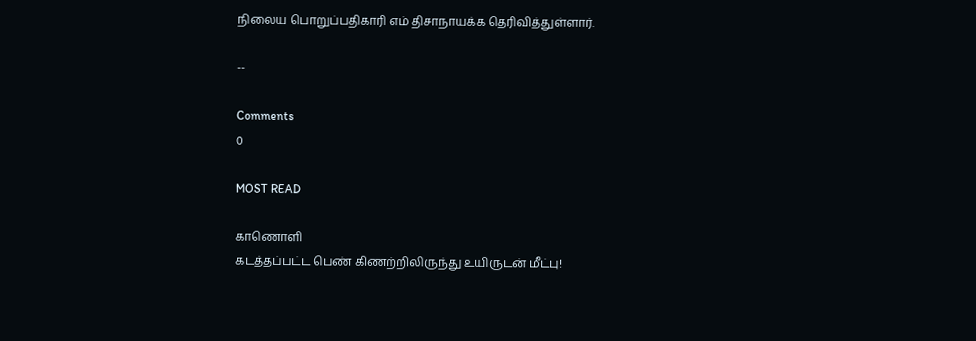நிலைய பொறுப்பதிகாரி எம் திசாநாயக்க தெரிவித்துள்ளார்.

--

Comments
0

MOST READ

காணொளி
கடத்தப்பட்ட பெண் கிணற்றிலிருந்து உயிருடன் மீட்பு!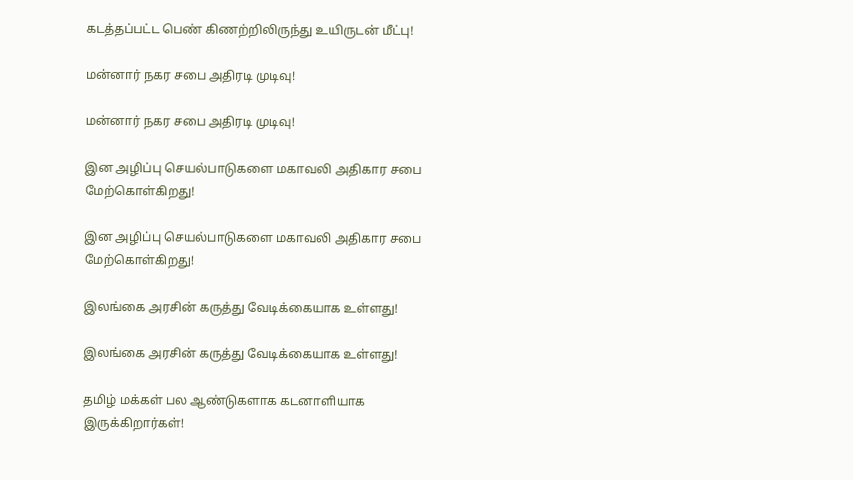கடத்தப்பட்ட பெண் கிணற்றிலிருந்து உயிருடன் மீட்பு!

மன்னார் நகர சபை அதிரடி முடிவு!

மன்னார் நகர சபை அதிரடி முடிவு!

இன அழிப்பு செயல்பாடுகளை மகாவலி அதிகார சபை மேற்கொள்கிறது!

இன அழிப்பு செயல்பாடுகளை மகாவலி அதிகார சபை மேற்கொள்கிறது!

இலங்கை அரசின் கருத்து வேடிக்கையாக உள்ளது!

இலங்கை அரசின் கருத்து வேடிக்கையாக உள்ளது!

தமிழ் மக்கள் பல ஆண்டுகளாக கடனாளியாக இருக்கிறார்கள்!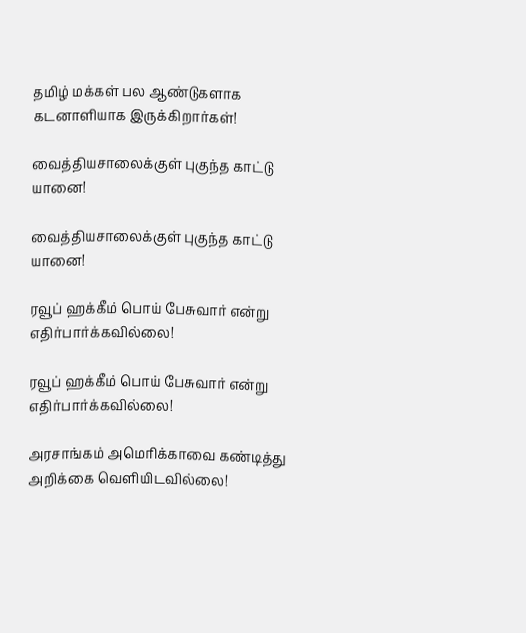தமிழ் மக்கள் பல ஆண்டுகளாக கடனாளியாக இருக்கிறார்கள்!

வைத்தியசாலைக்குள் புகுந்த காட்டு யானை!

வைத்தியசாலைக்குள் புகுந்த காட்டு யானை!

ரவூப் ஹக்கீம் பொய் பேசுவார் என்று எதிர்பார்க்கவில்லை!

ரவூப் ஹக்கீம் பொய் பேசுவார் என்று எதிர்பார்க்கவில்லை!

அரசாங்கம் அமெரிக்காவை கண்டித்து அறிக்கை வௌியிடவில்லை!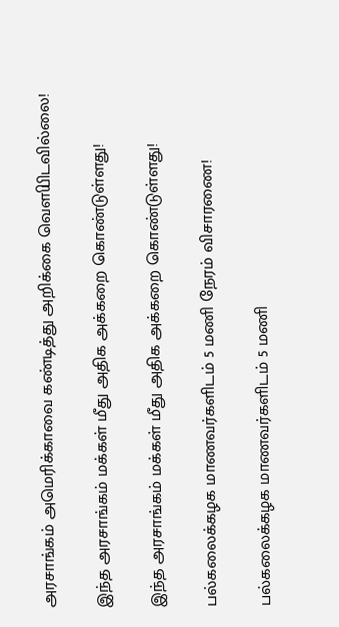அரசாங்கம் அமெரிக்காவை கண்டித்து அறிக்கை வௌியிடவில்லை!

இந்த அரசாங்கம் மக்கள் மீது அதிக அக்கறை கொண்டுள்ளது!

இந்த அரசாங்கம் மக்கள் மீது அதிக அக்கறை கொண்டுள்ளது!

பல்கலைக்கழக மாணவர்களிடம் 5 மணி நேரம் விசாரணை!

பல்கலைக்கழக மாணவர்களிடம் 5 மணி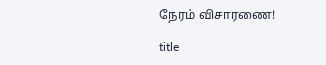நேரம் விசாரணை!

title